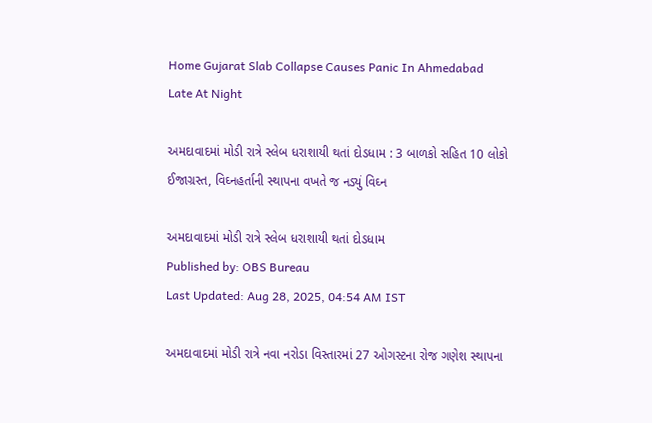Home Gujarat Slab Collapse Causes Panic In Ahmedabad Late At Night

અમદાવાદમાં મોડી રાત્રે સ્લેબ ધરાશાયી થતાં દોડધામ : 3 બાળકો સહિત 10 લોકો ઈજાગ્રસ્ત, વિઘ્નહર્તાની સ્થાપના વખતે જ નડ્યું વિઘ્ન

અમદાવાદમાં મોડી રાત્રે સ્લેબ ધરાશાયી થતાં દોડધામ
Published by: OBS Bureau
Last Updated: Aug 28, 2025, 04:54 AM IST

અમદાવાદમાં મોડી રાત્રે નવા નરોડા વિસ્તારમાં 27 ઓગસ્ટના રોજ ગણેશ સ્થાપના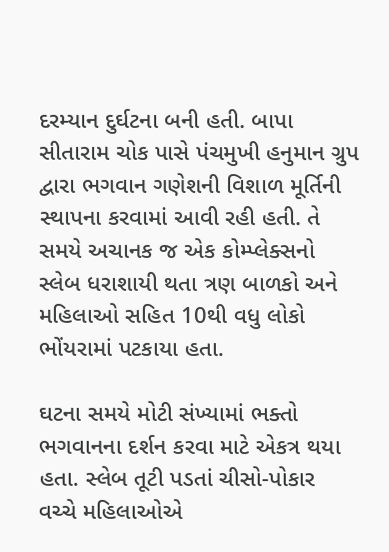દરમ્યાન દુર્ઘટના બની હતી. બાપા સીતારામ ચોક પાસે પંચમુખી હનુમાન ગ્રુપ દ્વારા ભગવાન ગણેશની વિશાળ મૂર્તિની સ્થાપના કરવામાં આવી રહી હતી. તે સમયે અચાનક જ એક કોમ્પ્લેક્સનો સ્લેબ ધરાશાયી થતા ત્રણ બાળકો અને મહિલાઓ સહિત 10થી વધુ લોકો ભોંયરામાં પટકાયા હતા.

ઘટના સમયે મોટી સંખ્યામાં ભક્તો ભગવાનના દર્શન કરવા માટે એકત્ર થયા હતા. સ્લેબ તૂટી પડતાં ચીસો-પોકાર વચ્ચે મહિલાઓએ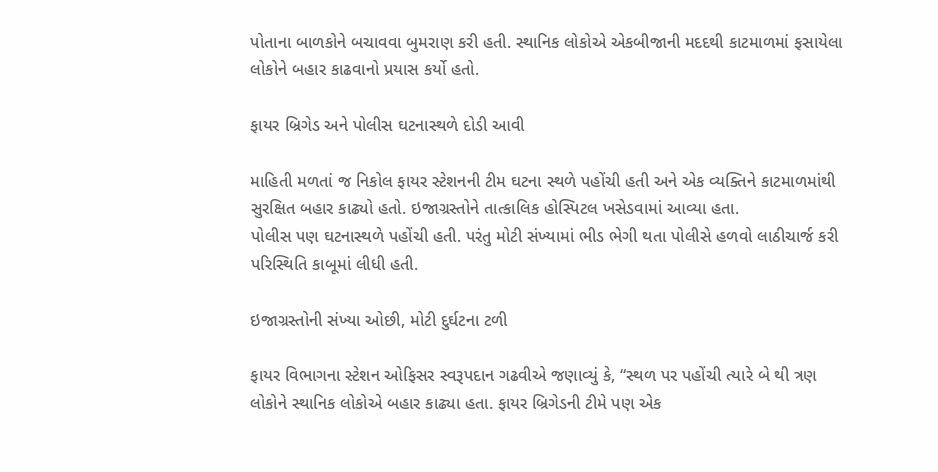પોતાના બાળકોને બચાવવા બુમરાણ કરી હતી. સ્થાનિક લોકોએ એકબીજાની મદદથી કાટમાળમાં ફસાયેલા લોકોને બહાર કાઢવાનો પ્રયાસ કર્યો હતો.

ફાયર બ્રિગેડ અને પોલીસ ઘટનાસ્થળે દોડી આવી

માહિતી મળતાં જ નિકોલ ફાયર સ્ટેશનની ટીમ ઘટના સ્થળે પહોંચી હતી અને એક વ્યક્તિને કાટમાળમાંથી સુરક્ષિત બહાર કાઢ્યો હતો. ઇજાગ્રસ્તોને તાત્કાલિક હોસ્પિટલ ખસેડવામાં આવ્યા હતા.
પોલીસ પણ ઘટનાસ્થળે પહોંચી હતી. પરંતુ મોટી સંખ્યામાં ભીડ ભેગી થતા પોલીસે હળવો લાઠીચાર્જ કરી પરિસ્થિતિ કાબૂમાં લીધી હતી.

ઇજાગ્રસ્તોની સંખ્યા ઓછી, મોટી દુર્ઘટના ટળી

ફાયર વિભાગના સ્ટેશન ઓફિસર સ્વરૂપદાન ગઢવીએ જણાવ્યું કે, “સ્થળ પર પહોંચી ત્યારે બે થી ત્રણ લોકોને સ્થાનિક લોકોએ બહાર કાઢ્યા હતા. ફાયર બ્રિગેડની ટીમે પણ એક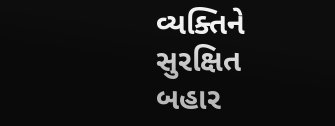વ્યક્તિને સુરક્ષિત બહાર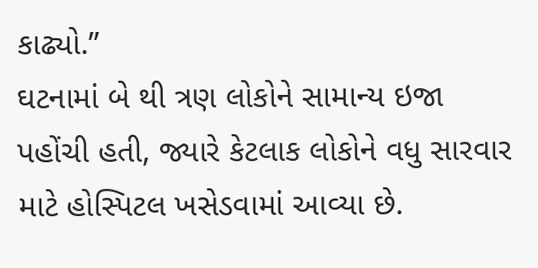કાઢ્યો.”
ઘટનામાં બે થી ત્રણ લોકોને સામાન્ય ઇજા પહોંચી હતી, જ્યારે કેટલાક લોકોને વધુ સારવાર માટે હોસ્પિટલ ખસેડવામાં આવ્યા છે.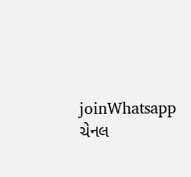joinWhatsapp ચેનલ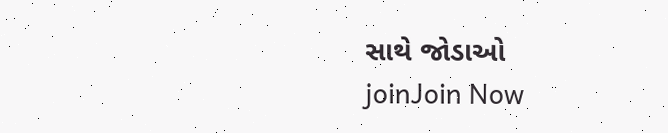સાથે જોડાઓ
joinJoin Now